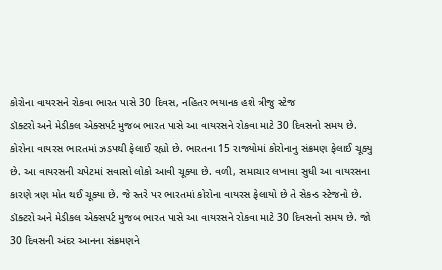કોરોના વાયરસને રોકવા ભારત પાસે 30 દિવસ, નહિતર ભયાનક હશે ત્રીજુ સ્ટેજ
ડૉક્ટરો અને મેડીકલ એક્સપર્ટ મુજબ ભારત પાસે આ વાયરસને રોકવા માટે 30 દિવસનો સમય છે.
કોરોના વાયરસ ભારતમાં ઝડપથી ફેલાઈ રહ્યો છે. ભારતના 15 રાજ્યોમાં કોરોનાનુ સંક્રમણ ફેલાઈ ચૂક્યુ છે. આ વાયરસની ચપેટમાં સવાસો લોકો આવી ચૂક્યા છે. વળી, સમાચાર લખાવા સુધી આ વાયરસના કારણે ત્રણ મોત થઈ ચૂક્યા છે. જે સ્તરે પર ભારતમાં કોરોના વાયરસ ફેલાયો છે તે સેકન્ડ સ્ટેજનો છે. ડૉક્ટરો અને મેડીકલ એક્સપર્ટ મુજબ ભારત પાસે આ વાયરસને રોકવા માટે 30 દિવસનો સમય છે. જો 30 દિવસની અંદર આનના સંક્રમણને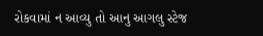રોકવામાં ન આવ્યુ તો આનુ આગલુ સ્ટેજ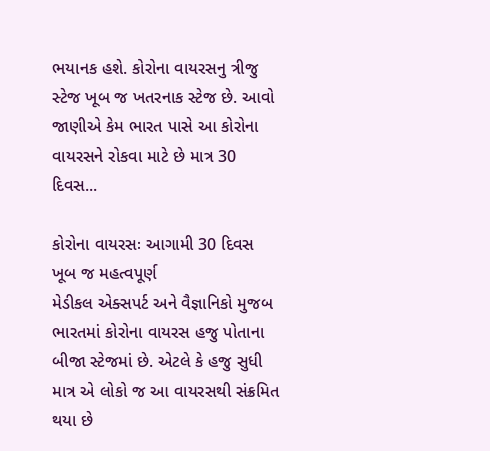ભયાનક હશે. કોરોના વાયરસનુ ત્રીજુ સ્ટેજ ખૂબ જ ખતરનાક સ્ટેજ છે. આવો જાણીએ કેમ ભારત પાસે આ કોરોના વાયરસને રોકવા માટે છે માત્ર 30 દિવસ...

કોરોના વાયરસઃ આગામી 30 દિવસ ખૂબ જ મહત્વપૂર્ણ
મેડીકલ એક્સપર્ટ અને વૈજ્ઞાનિકો મુજબ ભારતમાં કોરોના વાયરસ હજુ પોતાના બીજા સ્ટેજમાં છે. એટલે કે હજુ સુધી માત્ર એ લોકો જ આ વાયરસથી સંક્રમિત થયા છે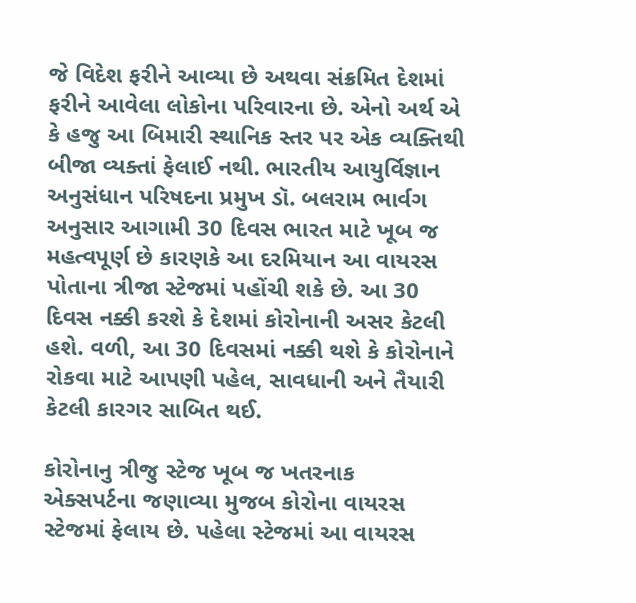જે વિદેશ ફરીને આવ્યા છે અથવા સંક્રમિત દેશમાં ફરીને આવેલા લોકોના પરિવારના છે. એનો અર્થ એ કે હજુ આ બિમારી સ્થાનિક સ્તર પર એક વ્યક્તિથી બીજા વ્યક્તાં ફેલાઈ નથી. ભારતીય આયુર્વિજ્ઞાન અનુસંધાન પરિષદના પ્રમુખ ડૉ. બલરામ ભાર્વગ અનુસાર આગામી 30 દિવસ ભારત માટે ખૂબ જ મહત્વપૂર્ણ છે કારણકે આ દરમિયાન આ વાયરસ પોતાના ત્રીજા સ્ટેજમાં પહોંચી શકે છે. આ 30 દિવસ નક્કી કરશે કે દેશમાં કોરોનાની અસર કેટલી હશે. વળી, આ 30 દિવસમાં નક્કી થશે કે કોરોનાને રોકવા માટે આપણી પહેલ, સાવધાની અને તૈયારી કેટલી કારગર સાબિત થઈ.

કોરોનાનુ ત્રીજુ સ્ટેજ ખૂબ જ ખતરનાક
એક્સપર્ટના જણાવ્યા મુજબ કોરોના વાયરસ સ્ટેજમાં ફેલાય છે. પહેલા સ્ટેજમાં આ વાયરસ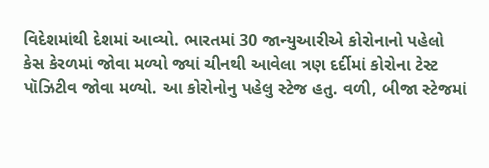વિદેશમાંથી દેશમાં આવ્યો. ભારતમાં 30 જાન્યુઆરીએ કોરોનાનો પહેલો કેસ કેરળમાં જોવા મળ્યો જ્યાં ચીનથી આવેલા ત્રણ દર્દીમાં કોરોના ટેસ્ટ પૉઝિટીવ જોવા મળ્યો. આ કોરોનોનુ પહેલુ સ્ટેજ હતુ. વળી, બીજા સ્ટેજમાં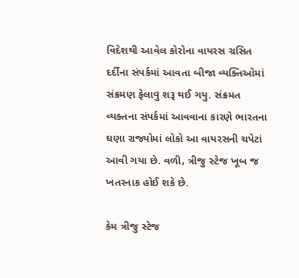વિદેશથી આવેલ કોરોના વાયરસ ગ્રસિત દર્દીના સંપર્કમાં આવતા બીજા વ્યક્તિઓમાં સંક્રમણ ફેલાવુ શરૂ થઈ ગયુ. સંક્રમત વ્યક્તના સંપર્કમાં આવવાના કારણે ભારતના ઘણા રાજ્યોમાં લોકો આ વાયરસની ચપેટાં આવી ગયા છે. વળી, ત્રીજુ સ્ટેજ ખૂબ જ ખતરનાક હોઈ શકે છે.

કેમ ત્રીજુ સ્ટેજ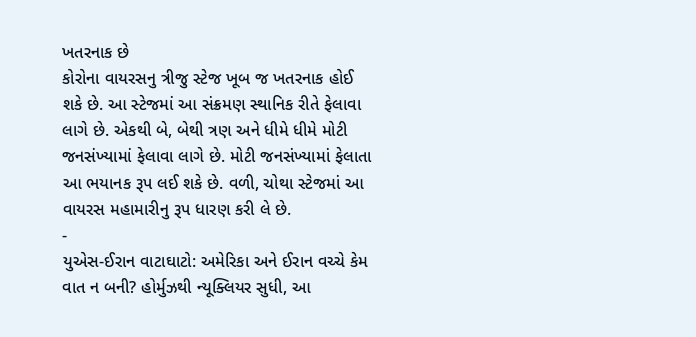ખતરનાક છે
કોરોના વાયરસનુ ત્રીજુ સ્ટેજ ખૂબ જ ખતરનાક હોઈ શકે છે. આ સ્ટેજમાં આ સંક્રમણ સ્થાનિક રીતે ફેલાવા લાગે છે. એકથી બે, બેથી ત્રણ અને ધીમે ધીમે મોટી જનસંખ્યામાં ફેલાવા લાગે છે. મોટી જનસંખ્યામાં ફેલાતા આ ભયાનક રૂપ લઈ શકે છે. વળી, ચોથા સ્ટેજમાં આ વાયરસ મહામારીનુ રૂપ ધારણ કરી લે છે.
-
યુએસ-ઈરાન વાટાઘાટો: અમેરિકા અને ઈરાન વચ્ચે કેમ વાત ન બની? હોર્મુઝથી ન્યૂક્લિયર સુધી, આ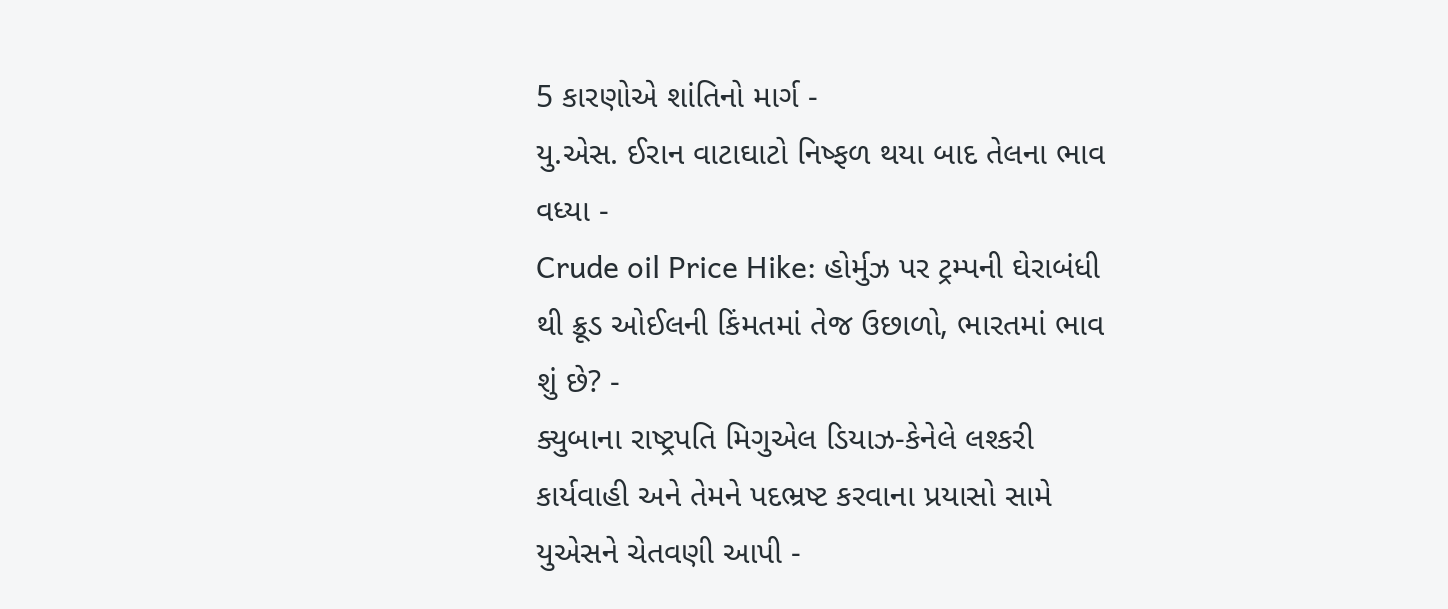5 કારણોએ શાંતિનો માર્ગ -
યુ.એસ. ઈરાન વાટાઘાટો નિષ્ફળ થયા બાદ તેલના ભાવ વધ્યા -
Crude oil Price Hike: હોર્મુઝ પર ટ્રમ્પની ઘેરાબંધી થી ક્રૂડ ઓઈલની કિંમતમાં તેજ ઉછાળો, ભારતમાં ભાવ શું છે? -
ક્યુબાના રાષ્ટ્રપતિ મિગુએલ ડિયાઝ-કેનેલે લશ્કરી કાર્યવાહી અને તેમને પદભ્રષ્ટ કરવાના પ્રયાસો સામે યુએસને ચેતવણી આપી -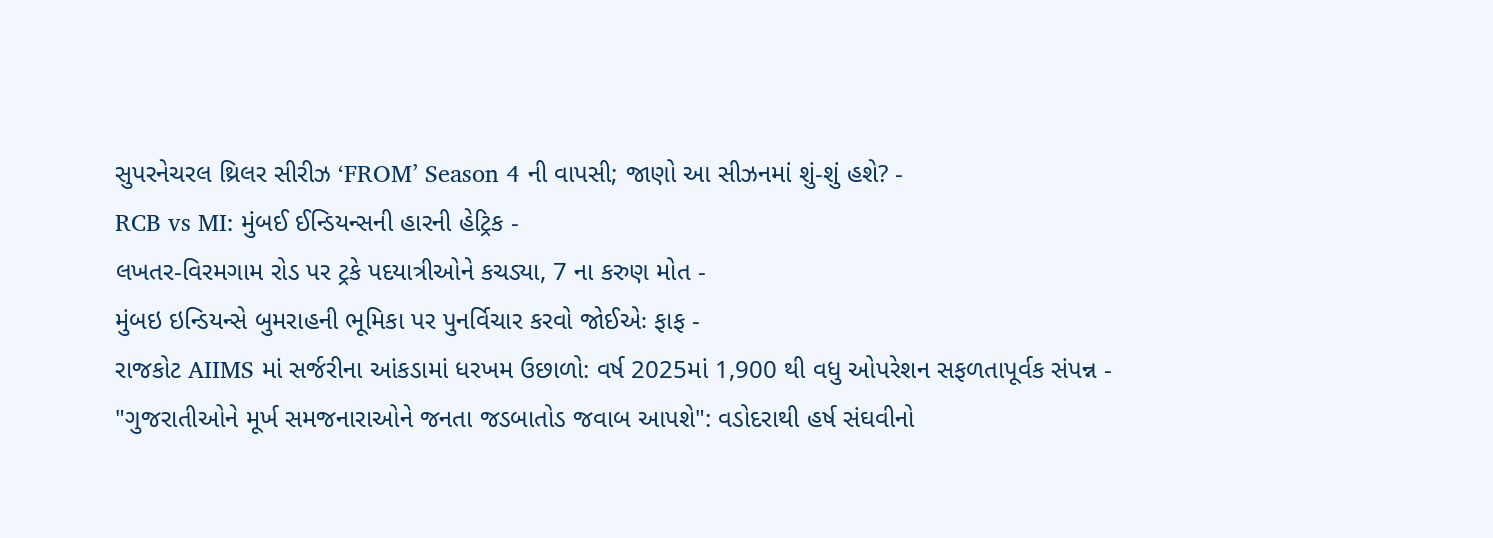સુપરનેચરલ થ્રિલર સીરીઝ ‘FROM’ Season 4 ની વાપસી; જાણો આ સીઝનમાં શું-શું હશે? -
RCB vs MI: મુંબઈ ઈન્ડિયન્સની હારની હેટ્રિક -
લખતર-વિરમગામ રોડ પર ટ્રકે પદયાત્રીઓને કચડ્યા, 7 ના કરુણ મોત -
મુંબઇ ઇન્ડિયન્સે બુમરાહની ભૂમિકા પર પુનર્વિચાર કરવો જોઈએઃ ફાફ -
રાજકોટ AIIMS માં સર્જરીના આંકડામાં ધરખમ ઉછાળો: વર્ષ 2025માં 1,900 થી વધુ ઓપરેશન સફળતાપૂર્વક સંપન્ન -
"ગુજરાતીઓને મૂર્ખ સમજનારાઓને જનતા જડબાતોડ જવાબ આપશે": વડોદરાથી હર્ષ સંઘવીનો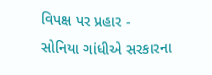વિપક્ષ પર પ્રહાર -
સોનિયા ગાંધીએ સરકારના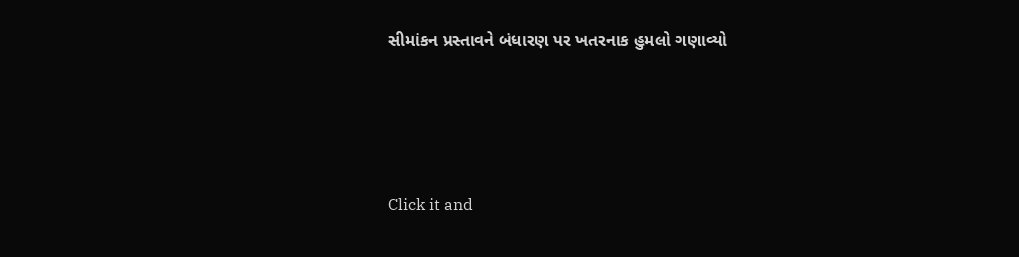સીમાંકન પ્રસ્તાવને બંધારણ પર ખતરનાક હુમલો ગણાવ્યો





Click it and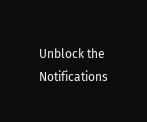Unblock the Notifications